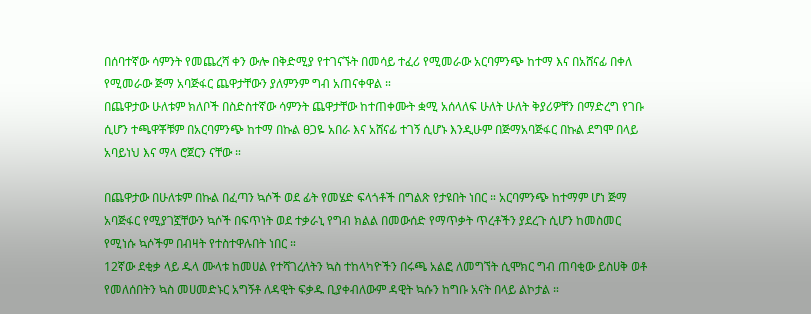በሰባተኛው ሳምንት የመጨረሻ ቀን ውሎ በቅድሚያ የተገናኙት በመሳይ ተፈሪ የሚመራው አርባምንጭ ከተማ እና በአሸናፊ በቀለ የሚመራው ጅማ አባጅፋር ጨዋታቸውን ያለምንም ግብ አጠናቀዋል ።
በጨዋታው ሁለቱም ክለቦች በስድስተኛው ሳምንት ጨዋታቸው ከተጠቀሙት ቋሚ አሰላለፍ ሁለት ሁለት ቅያሪዎቸን በማድረግ የገቡ ሲሆን ተጫዋቾቹም በአርባምንጭ ከተማ በኩል ፀጋዬ አበራ እና አሸናፊ ተገኝ ሲሆኑ እንዲሁም በጅማአባጅፋር በኩል ደግሞ በላይ አባይነህ እና ማላ ሮጀርን ናቸው ።

በጨዋታው በሁለቱም በኩል በፈጣን ኳሶች ወደ ፊት የመሄድ ፍላጎቶች በግልጽ የታዩበት ነበር ። አርባምንጭ ከተማም ሆነ ጅማ አባጅፋር የሚያገኟቸውን ኳሶች በፍጥነት ወደ ተቃራኒ የግብ ክልል በመውሰድ የማጥቃት ጥረቶችን ያደረጉ ሲሆን ከመስመር የሚነሱ ኳሶችም በብዛት የተስተዋሉበት ነበር ።
12ኛው ደቂቃ ላይ ዱላ ሙላቱ ከመሀል የተሻገረለትን ኳስ ተከላካዮችን በሩጫ አልፎ ለመግኘት ሲሞክር ግብ ጠባቂው ይስሀቅ ወቶ የመለሰበትን ኳስ መሀመድኑር አግኝቶ ለዳዊት ፍቃዱ ቢያቀብለውም ዳዊት ኳሱን ከግቡ አናት በላይ ልኮታል ።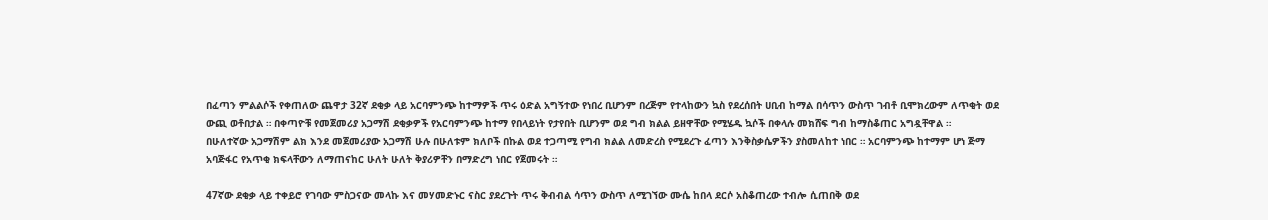በፈጣን ምልልሶች የቀጠለው ጨዋታ 32ኛ ደቂቃ ላይ አርባምንጭ ከተማዎች ጥሩ ዕድል አግኝተው የነበረ ቢሆንም በረጅም የተላከውን ኳስ የደረሰበት ሀቢብ ከማል በሳጥን ውስጥ ገብቶ ቢሞክረውም ለጥቂት ወደ ውጪ ወቶበታል ። በቀጣዮቹ የመጀመሪያ አጋማሽ ደቂቃዎች የአርባምንጭ ከተማ የበላይነት የታየበት ቢሆንም ወደ ግብ ክልል ይዘዋቸው የሚሄዱ ኳሶች በቀላሉ መክሸፍ ግብ ከማስቆጠር አግዷቸዋል ።
በሁለተኛው አጋማሽም ልክ እንደ መጀመሪያው አጋማሽ ሁሉ በሁለቱም ክለቦች በኩል ወደ ተጋጣሚ የግብ ክልል ለመድረስ የሚደረጉ ፈጣን እንቅስቃሴዎችን ያስመለከተ ነበር ። አርባምንጭ ከተማም ሆነ ጅማ አባጅፋር የአጥቂ ክፍላቸውን ለማጠናከር ሁለት ሁለት ቅያሪዎቸን በማድረግ ነበር የጀመሩት ።

47ኛው ደቂቃ ላይ ተቀይሮ የገባው ምስጋናው መላኩ እና መሃመድኑር ናስር ያደረጉት ጥሩ ቅብብል ሳጥን ውስጥ ለሚገኘው ሙሴ ከበላ ደርሶ አስቆጠረው ተብሎ ሲጠበቅ ወደ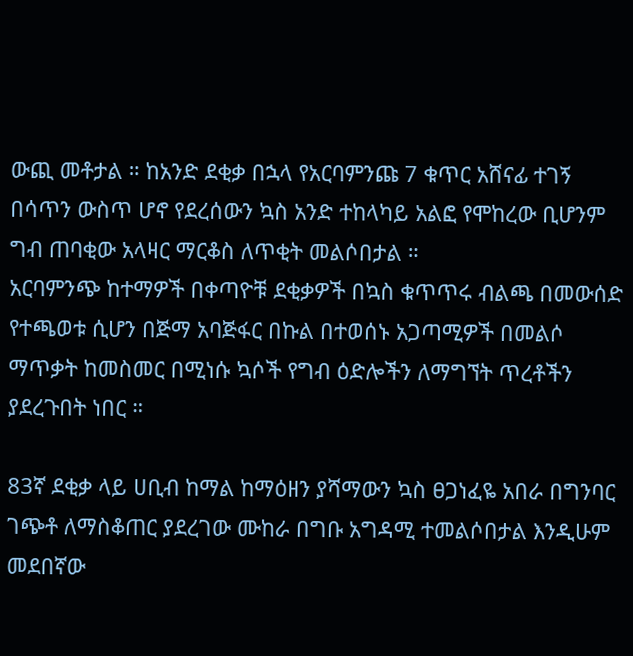ውጪ መቶታል ። ከአንድ ደቂቃ በኋላ የአርባምንጩ 7 ቁጥር አሸናፊ ተገኝ በሳጥን ውስጥ ሆኖ የደረሰውን ኳስ አንድ ተከላካይ አልፎ የሞከረው ቢሆንም ግብ ጠባቂው አላዛር ማርቆስ ለጥቂት መልሶበታል ።
አርባምንጭ ከተማዎች በቀጣዮቹ ደቂቃዎች በኳስ ቁጥጥሩ ብልጫ በመውሰድ የተጫወቱ ሲሆን በጅማ አባጅፋር በኩል በተወሰኑ አጋጣሚዎች በመልሶ ማጥቃት ከመስመር በሚነሱ ኳሶች የግብ ዕድሎችን ለማግኘት ጥረቶችን ያደረጉበት ነበር ።

83ኛ ደቂቃ ላይ ሀቢብ ከማል ከማዕዘን ያሻማውን ኳስ ፀጋነፈዬ አበራ በግንባር ገጭቶ ለማስቆጠር ያደረገው ሙከራ በግቡ አግዳሚ ተመልሶበታል እንዲሁም መደበኛው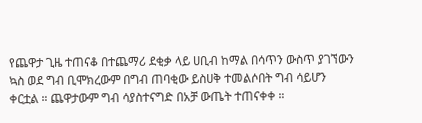የጨዋታ ጊዜ ተጠናቆ በተጨማሪ ደቂቃ ላይ ሀቢብ ከማል በሳጥን ውስጥ ያገኘውን ኳስ ወደ ግብ ቢሞክረውም በግብ ጠባቂው ይስሀቅ ተመልሶበት ግብ ሳይሆን ቀርቷል ። ጨዋታውም ግብ ሳያስተናግድ በአቻ ውጤት ተጠናቀቀ ።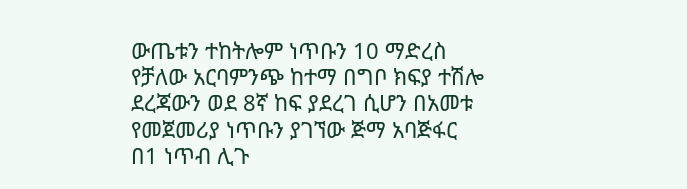ውጤቱን ተከትሎም ነጥቡን 10 ማድረስ የቻለው አርባምንጭ ከተማ በግቦ ክፍያ ተሽሎ ደረጃውን ወደ 8ኛ ከፍ ያደረገ ሲሆን በአመቱ የመጀመሪያ ነጥቡን ያገኘው ጅማ አባጅፋር በ1 ነጥብ ሊጉ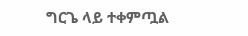ግርጌ ላይ ተቀምጧል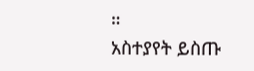።
አስተያየት ይስጡ